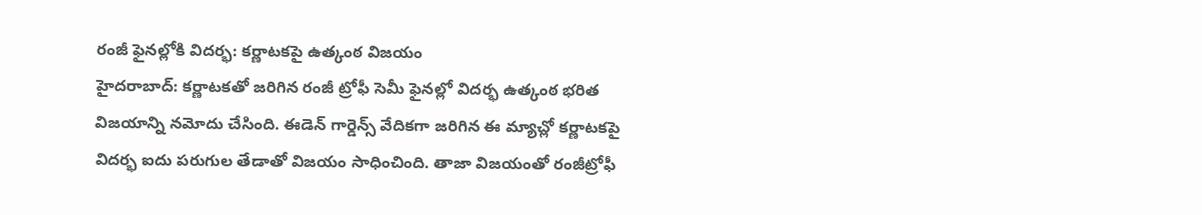రంజీ ఫైనల్లోకి విదర్భ: కర్ణాటకపై ఉత్కంఠ విజయం
హైదరాబాద్: కర్ణాటకతో జరిగిన రంజీ ట్రోఫీ సెమీ ఫైనల్లో విదర్భ ఉత్కంఠ భరిత విజయాన్ని నమోదు చేసింది. ఈడెన్ గార్డెన్స్ వేదికగా జరిగిన ఈ మ్యాచ్లో కర్ణాటకపై విదర్భ ఐదు పరుగుల తేడాతో విజయం సాధించింది. తాజా విజయంతో రంజీట్రోఫీ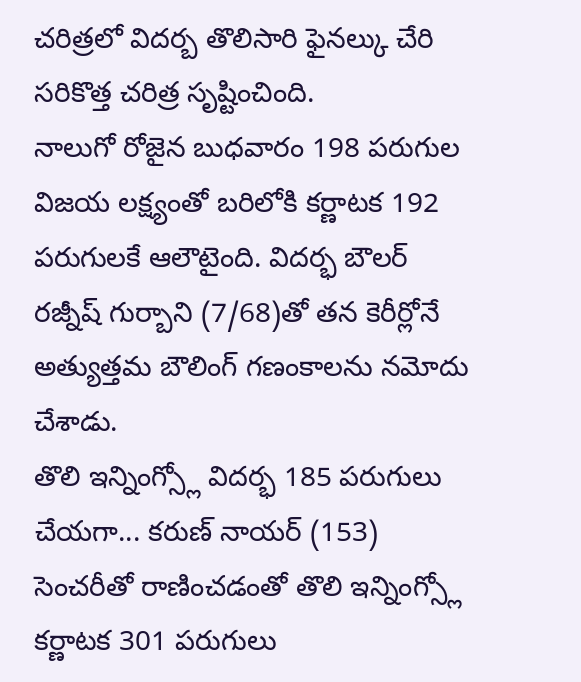చరిత్రలో విదర్బ తొలిసారి ఫైనల్కు చేరి సరికొత్త చరిత్ర సృష్టించింది.
నాలుగో రోజైన బుధవారం 198 పరుగుల విజయ లక్ష్యంతో బరిలోకి కర్ణాటక 192 పరుగులకే ఆలౌటైంది. విదర్భ బౌలర్ రజ్నీష్ గుర్బాని (7/68)తో తన కెరీర్లోనే అత్యుత్తమ బౌలింగ్ గణంకాలను నమోదు చేశాడు.
తొలి ఇన్నింగ్స్లో విదర్భ 185 పరుగులు చేయగా... కరుణ్ నాయర్ (153) సెంచరీతో రాణించడంతో తొలి ఇన్నింగ్స్లో కర్ణాటక 301 పరుగులు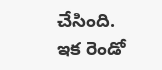చేసింది. ఇక రెండో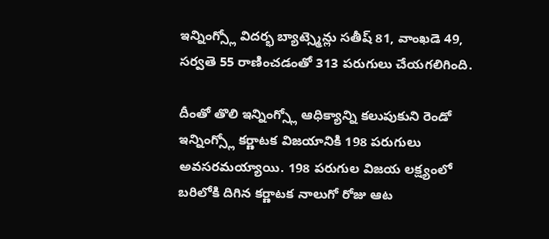ఇన్నింగ్స్లో విదర్భ బ్యాట్స్మెన్లు సతీష్ 81, వాంఖడె 49, సర్వతె 55 రాణించడంతో 313 పరుగులు చేయగలిగింది.

దీంతో తొలి ఇన్నింగ్స్లో ఆధిక్యాన్ని కలుపుకుని రెండో ఇన్నింగ్స్లో కర్ణాటక విజయానికి 198 పరుగులు అవసరమయ్యాయి. 198 పరుగుల విజయ లక్ష్యంలో బరిలోకి దిగిన కర్ణాటక నాలుగో రోజు ఆట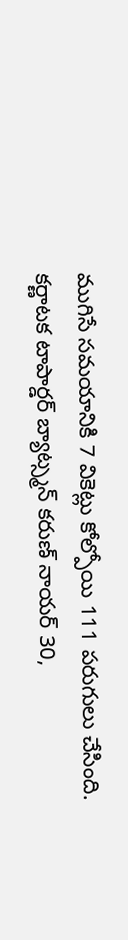ముగిసే సమయానికి 7 వికెట్లు కోల్పోయి 111 పరుగులు చేసింది.
కర్ణాటక టాపార్డర్ బ్యాట్స్మన్ కరుణ్ నాయర్ 30,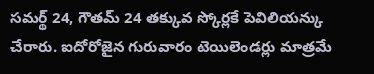సమర్థ్ 24, గౌతమ్ 24 తక్కువ స్కోర్లకే పెవిలియన్కు చేరారు. ఐదోరోజైన గురువారం టెయిలెండర్లు మాత్రమే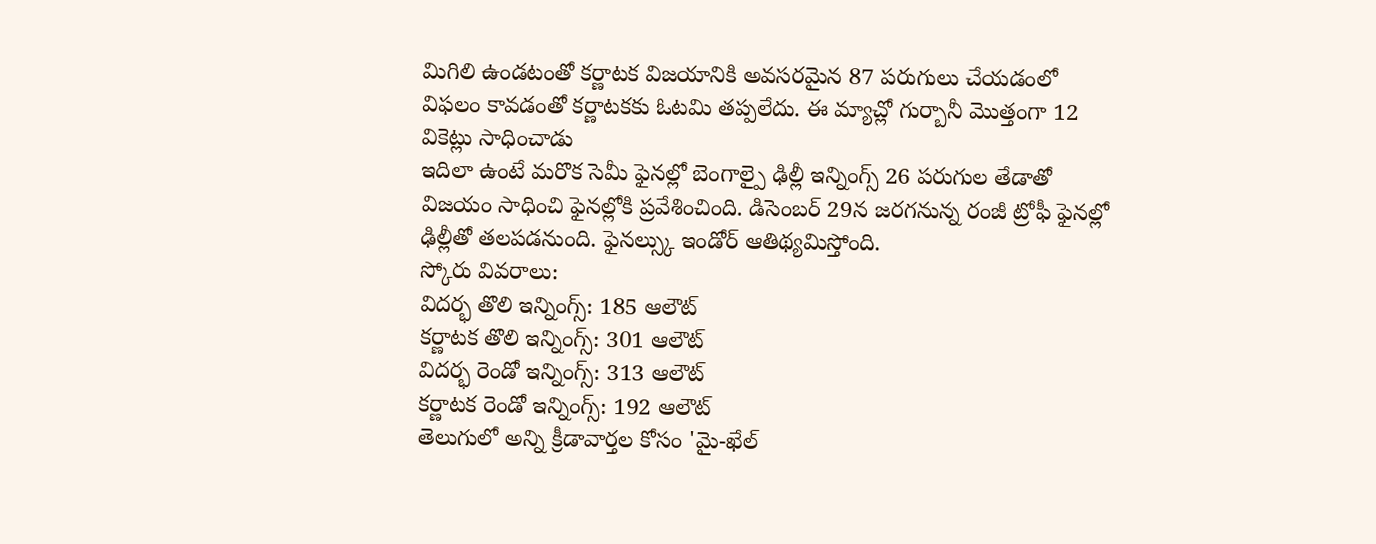మిగిలి ఉండటంతో కర్ణాటక విజయానికి అవసరమైన 87 పరుగులు చేయడంలో విఫలం కావడంతో కర్ణాటకకు ఓటమి తప్పలేదు. ఈ మ్యాచ్లో గుర్బానీ మొత్తంగా 12 వికెట్లు సాధించాడు
ఇదిలా ఉంటే మరొక సెమీ ఫైనల్లో బెంగాల్పై ఢిల్లీ ఇన్నింగ్స్ 26 పరుగుల తేడాతో విజయం సాధించి ఫైనల్లోకి ప్రవేశించింది. డిసెంబర్ 29న జరగనున్న రంజీ ట్రోఫీ ఫైనల్లో ఢిల్లీతో తలపడనుంది. ఫైనల్స్కు ఇండోర్ ఆతిథ్యమిస్తోంది.
స్కోరు వివరాలు:
విదర్భ తొలి ఇన్నింగ్స్: 185 ఆలౌట్
కర్ణాటక తొలి ఇన్నింగ్స్: 301 ఆలౌట్
విదర్భ రెండో ఇన్నింగ్స్: 313 ఆలౌట్
కర్ణాటక రెండో ఇన్నింగ్స్: 192 ఆలౌట్
తెలుగులో అన్ని క్రీడావార్తల కోసం 'మై-ఖేల్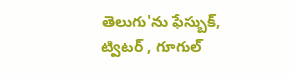తెలుగు'ను ఫేస్బుక్, ట్విటర్ , గూగుల్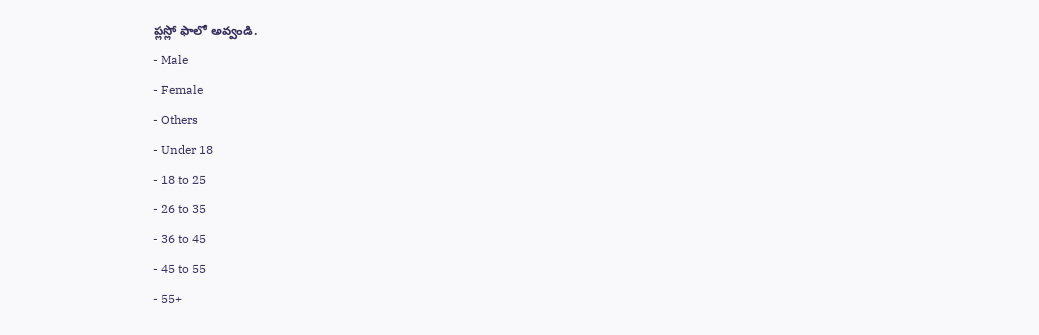ప్లస్లో ఫాలో అవ్వండి.
- Male
- Female
- Others
- Under 18
- 18 to 25
- 26 to 35
- 36 to 45
- 45 to 55
- 55+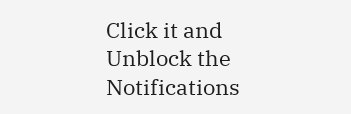Click it and Unblock the Notifications